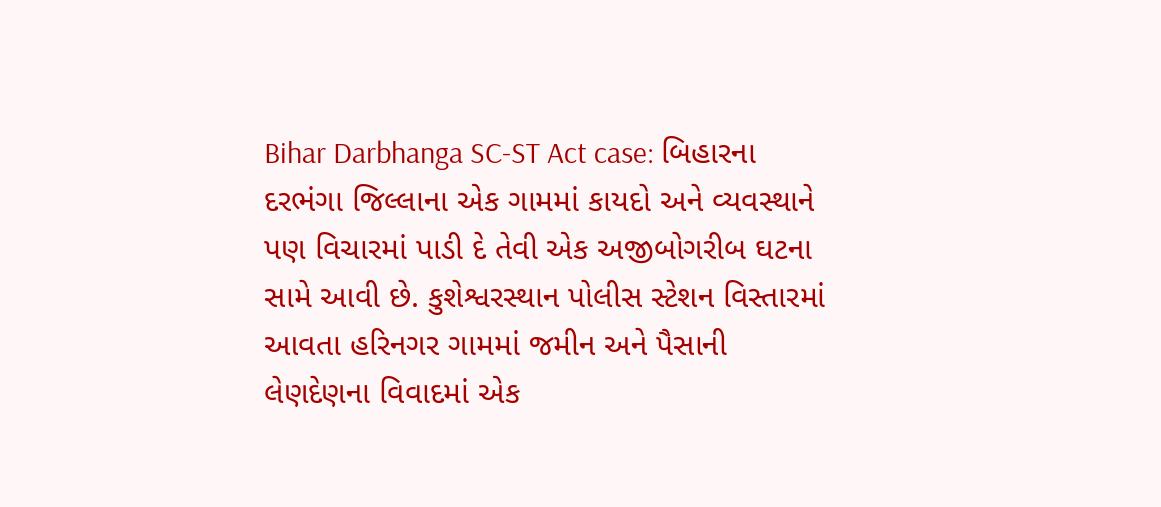Bihar Darbhanga SC-ST Act case: બિહારના દરભંગા જિલ્લાના એક ગામમાં કાયદો અને વ્યવસ્થાને પણ વિચારમાં પાડી દે તેવી એક અજીબોગરીબ ઘટના સામે આવી છે. કુશેશ્વરસ્થાન પોલીસ સ્ટેશન વિસ્તારમાં આવતા હરિનગર ગામમાં જમીન અને પૈસાની લેણદેણના વિવાદમાં એક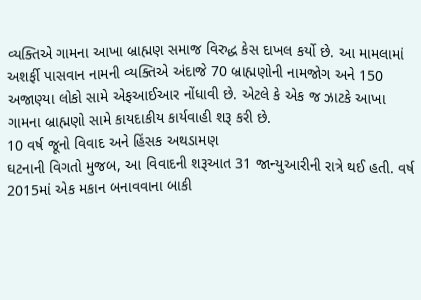વ્યક્તિએ ગામના આખા બ્રાહ્મણ સમાજ વિરુદ્ધ કેસ દાખલ કર્યો છે. આ મામલામાં અશર્ફી પાસવાન નામની વ્યક્તિએ અંદાજે 70 બ્રાહ્મણોની નામજોગ અને 150 અજાણ્યા લોકો સામે એફઆઈઆર નોંધાવી છે. એટલે કે એક જ ઝાટકે આખા ગામના બ્રાહ્મણો સામે કાયદાકીય કાર્યવાહી શરૂ કરી છે.
10 વર્ષ જૂનો વિવાદ અને હિંસક અથડામણ
ઘટનાની વિગતો મુજબ, આ વિવાદની શરૂઆત 31 જાન્યુઆરીની રાત્રે થઈ હતી. વર્ષ 2015માં એક મકાન બનાવવાના બાકી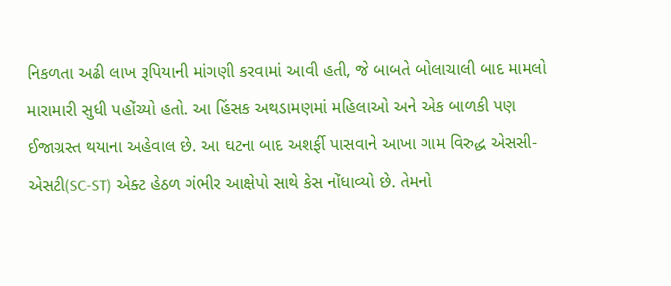નિકળતા અઢી લાખ રૂપિયાની માંગણી કરવામાં આવી હતી, જે બાબતે બોલાચાલી બાદ મામલો મારામારી સુધી પહોંચ્યો હતો. આ હિંસક અથડામણમાં મહિલાઓ અને એક બાળકી પણ ઈજાગ્રસ્ત થયાના અહેવાલ છે. આ ઘટના બાદ અશર્ફી પાસવાને આખા ગામ વિરુદ્ધ એસસી-એસટી(SC-ST) એક્ટ હેઠળ ગંભીર આક્ષેપો સાથે કેસ નોંધાવ્યો છે. તેમનો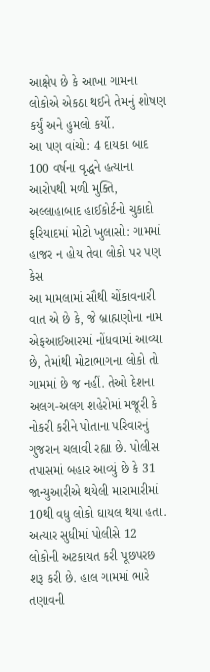આક્ષેપ છે કે આખા ગામના લોકોએ એકઠા થઈને તેમનું શોષણ કર્યું અને હુમલો કર્યો.
આ પણ વાંચો: 4 દાયકા બાદ 100 વર્ષના વૃદ્ધને હત્યાના આરોપથી મળી મુક્તિ, અલ્લાહાબાદ હાઈકોર્ટનો ચુકાદો
ફરિયાદમાં મોટો ખુલાસો: ગામમાં હાજર ન હોય તેવા લોકો પર પણ કેસ
આ મામલામાં સૌથી ચોંકાવનારી વાત એ છે કે, જે બ્રાહ્મણોના નામ એફઆઈઆરમાં નોંધવામાં આવ્યા છે, તેમાંથી મોટાભાગના લોકો તો ગામમાં છે જ નહીં. તેઓ દેશના અલગ-અલગ શહેરોમાં મજૂરી કે નોકરી કરીને પોતાના પરિવારનું ગુજરાન ચલાવી રહ્યા છે. પોલીસ તપાસમાં બહાર આવ્યું છે કે 31 જાન્યુઆરીએ થયેલી મારામારીમાં 10થી વધુ લોકો ઘાયલ થયા હતા. અત્યાર સુધીમાં પોલીસે 12 લોકોની અટકાયત કરી પૂછપરછ શરૂ કરી છે. હાલ ગામમાં ભારે તણાવની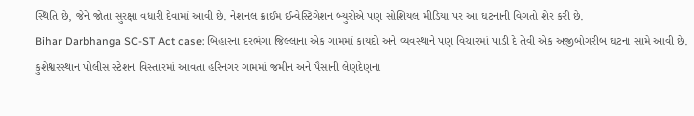સ્થિતિ છે, જેને જોતા સુરક્ષા વધારી દેવામાં આવી છે. નેશનલ ક્રાઈમ ઈન્વેસ્ટિગેશન બ્યુરોએ પણ સોશિયલ મીડિયા પર આ ઘટનાની વિગતો શેર કરી છે.
Bihar Darbhanga SC-ST Act case: બિહારના દરભંગા જિલ્લાના એક ગામમાં કાયદો અને વ્યવસ્થાને પણ વિચારમાં પાડી દે તેવી એક અજીબોગરીબ ઘટના સામે આવી છે. કુશેશ્વરસ્થાન પોલીસ સ્ટેશન વિસ્તારમાં આવતા હરિનગર ગામમાં જમીન અને પૈસાની લેણદેણના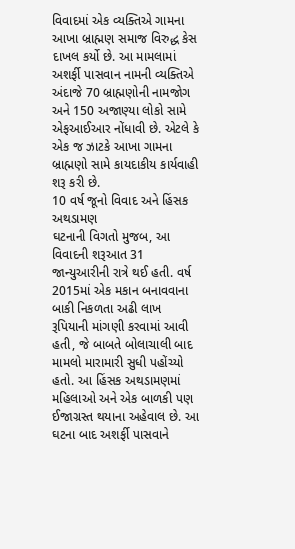વિવાદમાં એક વ્યક્તિએ ગામના આખા બ્રાહ્મણ સમાજ વિરુદ્ધ કેસ દાખલ કર્યો છે. આ મામલામાં અશર્ફી પાસવાન નામની વ્યક્તિએ અંદાજે 70 બ્રાહ્મણોની નામજોગ અને 150 અજાણ્યા લોકો સામે એફઆઈઆર નોંધાવી છે. એટલે કે એક જ ઝાટકે આખા ગામના બ્રાહ્મણો સામે કાયદાકીય કાર્યવાહી શરૂ કરી છે.
10 વર્ષ જૂનો વિવાદ અને હિંસક અથડામણ
ઘટનાની વિગતો મુજબ, આ વિવાદની શરૂઆત 31 જાન્યુઆરીની રાત્રે થઈ હતી. વર્ષ 2015માં એક મકાન બનાવવાના બાકી નિકળતા અઢી લાખ રૂપિયાની માંગણી કરવામાં આવી હતી, જે બાબતે બોલાચાલી બાદ મામલો મારામારી સુધી પહોંચ્યો હતો. આ હિંસક અથડામણમાં મહિલાઓ અને એક બાળકી પણ ઈજાગ્રસ્ત થયાના અહેવાલ છે. આ ઘટના બાદ અશર્ફી પાસવાને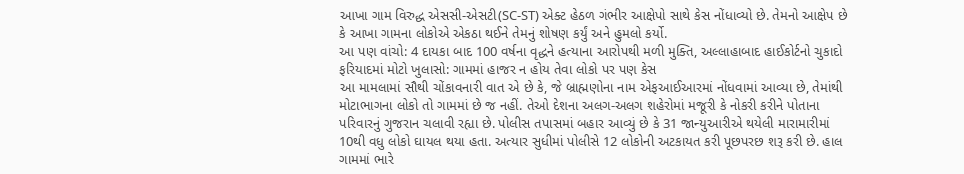આખા ગામ વિરુદ્ધ એસસી-એસટી(SC-ST) એક્ટ હેઠળ ગંભીર આક્ષેપો સાથે કેસ નોંધાવ્યો છે. તેમનો આક્ષેપ છે કે આખા ગામના લોકોએ એકઠા થઈને તેમનું શોષણ કર્યું અને હુમલો કર્યો.
આ પણ વાંચો: 4 દાયકા બાદ 100 વર્ષના વૃદ્ધને હત્યાના આરોપથી મળી મુક્તિ, અલ્લાહાબાદ હાઈકોર્ટનો ચુકાદો
ફરિયાદમાં મોટો ખુલાસો: ગામમાં હાજર ન હોય તેવા લોકો પર પણ કેસ
આ મામલામાં સૌથી ચોંકાવનારી વાત એ છે કે, જે બ્રાહ્મણોના નામ એફઆઈઆરમાં નોંધવામાં આવ્યા છે, તેમાંથી મોટાભાગના લોકો તો ગામમાં છે જ નહીં. તેઓ દેશના અલગ-અલગ શહેરોમાં મજૂરી કે નોકરી કરીને પોતાના પરિવારનું ગુજરાન ચલાવી રહ્યા છે. પોલીસ તપાસમાં બહાર આવ્યું છે કે 31 જાન્યુઆરીએ થયેલી મારામારીમાં 10થી વધુ લોકો ઘાયલ થયા હતા. અત્યાર સુધીમાં પોલીસે 12 લોકોની અટકાયત કરી પૂછપરછ શરૂ કરી છે. હાલ ગામમાં ભારે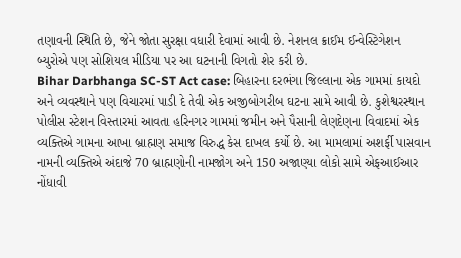તણાવની સ્થિતિ છે, જેને જોતા સુરક્ષા વધારી દેવામાં આવી છે. નેશનલ ક્રાઈમ ઈન્વેસ્ટિગેશન બ્યુરોએ પણ સોશિયલ મીડિયા પર આ ઘટનાની વિગતો શેર કરી છે.
Bihar Darbhanga SC-ST Act case: બિહારના દરભંગા જિલ્લાના એક ગામમાં કાયદો અને વ્યવસ્થાને પણ વિચારમાં પાડી દે તેવી એક અજીબોગરીબ ઘટના સામે આવી છે. કુશેશ્વરસ્થાન પોલીસ સ્ટેશન વિસ્તારમાં આવતા હરિનગર ગામમાં જમીન અને પૈસાની લેણદેણના વિવાદમાં એક વ્યક્તિએ ગામના આખા બ્રાહ્મણ સમાજ વિરુદ્ધ કેસ દાખલ કર્યો છે. આ મામલામાં અશર્ફી પાસવાન નામની વ્યક્તિએ અંદાજે 70 બ્રાહ્મણોની નામજોગ અને 150 અજાણ્યા લોકો સામે એફઆઈઆર નોંધાવી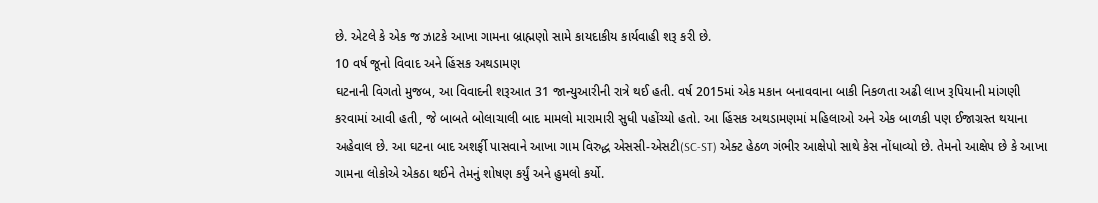છે. એટલે કે એક જ ઝાટકે આખા ગામના બ્રાહ્મણો સામે કાયદાકીય કાર્યવાહી શરૂ કરી છે.
10 વર્ષ જૂનો વિવાદ અને હિંસક અથડામણ
ઘટનાની વિગતો મુજબ, આ વિવાદની શરૂઆત 31 જાન્યુઆરીની રાત્રે થઈ હતી. વર્ષ 2015માં એક મકાન બનાવવાના બાકી નિકળતા અઢી લાખ રૂપિયાની માંગણી કરવામાં આવી હતી, જે બાબતે બોલાચાલી બાદ મામલો મારામારી સુધી પહોંચ્યો હતો. આ હિંસક અથડામણમાં મહિલાઓ અને એક બાળકી પણ ઈજાગ્રસ્ત થયાના અહેવાલ છે. આ ઘટના બાદ અશર્ફી પાસવાને આખા ગામ વિરુદ્ધ એસસી-એસટી(SC-ST) એક્ટ હેઠળ ગંભીર આક્ષેપો સાથે કેસ નોંધાવ્યો છે. તેમનો આક્ષેપ છે કે આખા ગામના લોકોએ એકઠા થઈને તેમનું શોષણ કર્યું અને હુમલો કર્યો.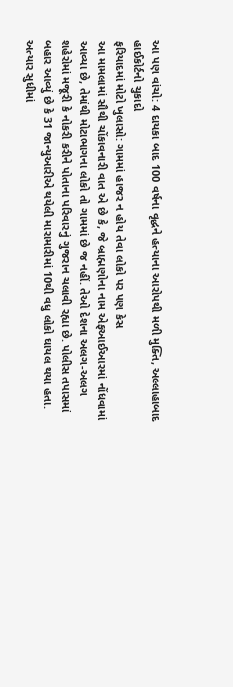આ પણ વાંચો: 4 દાયકા બાદ 100 વર્ષના વૃદ્ધને હત્યાના આરોપથી મળી મુક્તિ, અલ્લાહાબાદ હાઈકોર્ટનો ચુકાદો
ફરિયાદમાં મોટો ખુલાસો: ગામમાં હાજર ન હોય તેવા લોકો પર પણ કેસ
આ મામલામાં સૌથી ચોંકાવનારી વાત એ છે કે, જે બ્રાહ્મણોના નામ એફઆઈઆરમાં નોંધવામાં આવ્યા છે, તેમાંથી મોટાભાગના લોકો તો ગામમાં છે જ નહીં. તેઓ દેશના અલગ-અલગ શહેરોમાં મજૂરી કે નોકરી કરીને પોતાના પરિવારનું ગુજરાન ચલાવી રહ્યા છે. પોલીસ તપાસમાં બહાર આવ્યું છે કે 31 જાન્યુઆરીએ થયેલી મારામારીમાં 10થી વધુ લોકો ઘાયલ થયા હતા. અત્યાર સુધીમાં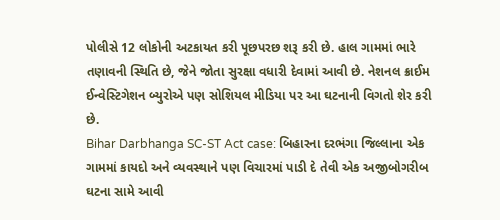પોલીસે 12 લોકોની અટકાયત કરી પૂછપરછ શરૂ કરી છે. હાલ ગામમાં ભારે તણાવની સ્થિતિ છે, જેને જોતા સુરક્ષા વધારી દેવામાં આવી છે. નેશનલ ક્રાઈમ ઈન્વેસ્ટિગેશન બ્યુરોએ પણ સોશિયલ મીડિયા પર આ ઘટનાની વિગતો શેર કરી છે.
Bihar Darbhanga SC-ST Act case: બિહારના દરભંગા જિલ્લાના એક ગામમાં કાયદો અને વ્યવસ્થાને પણ વિચારમાં પાડી દે તેવી એક અજીબોગરીબ ઘટના સામે આવી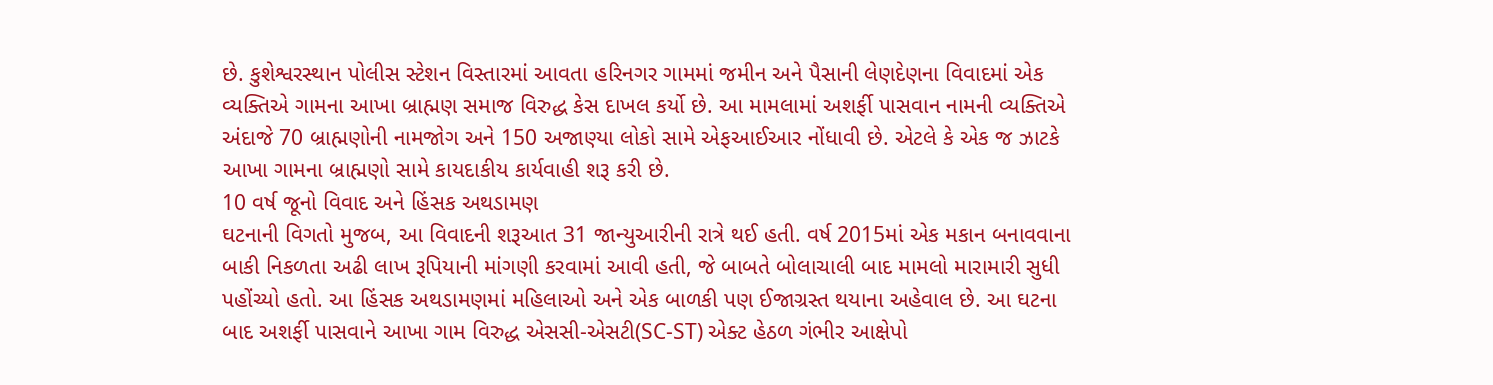છે. કુશેશ્વરસ્થાન પોલીસ સ્ટેશન વિસ્તારમાં આવતા હરિનગર ગામમાં જમીન અને પૈસાની લેણદેણના વિવાદમાં એક વ્યક્તિએ ગામના આખા બ્રાહ્મણ સમાજ વિરુદ્ધ કેસ દાખલ કર્યો છે. આ મામલામાં અશર્ફી પાસવાન નામની વ્યક્તિએ અંદાજે 70 બ્રાહ્મણોની નામજોગ અને 150 અજાણ્યા લોકો સામે એફઆઈઆર નોંધાવી છે. એટલે કે એક જ ઝાટકે આખા ગામના બ્રાહ્મણો સામે કાયદાકીય કાર્યવાહી શરૂ કરી છે.
10 વર્ષ જૂનો વિવાદ અને હિંસક અથડામણ
ઘટનાની વિગતો મુજબ, આ વિવાદની શરૂઆત 31 જાન્યુઆરીની રાત્રે થઈ હતી. વર્ષ 2015માં એક મકાન બનાવવાના બાકી નિકળતા અઢી લાખ રૂપિયાની માંગણી કરવામાં આવી હતી, જે બાબતે બોલાચાલી બાદ મામલો મારામારી સુધી પહોંચ્યો હતો. આ હિંસક અથડામણમાં મહિલાઓ અને એક બાળકી પણ ઈજાગ્રસ્ત થયાના અહેવાલ છે. આ ઘટના બાદ અશર્ફી પાસવાને આખા ગામ વિરુદ્ધ એસસી-એસટી(SC-ST) એક્ટ હેઠળ ગંભીર આક્ષેપો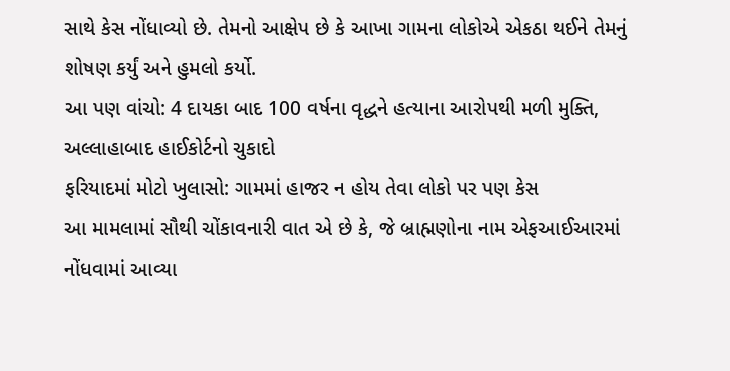સાથે કેસ નોંધાવ્યો છે. તેમનો આક્ષેપ છે કે આખા ગામના લોકોએ એકઠા થઈને તેમનું શોષણ કર્યું અને હુમલો કર્યો.
આ પણ વાંચો: 4 દાયકા બાદ 100 વર્ષના વૃદ્ધને હત્યાના આરોપથી મળી મુક્તિ, અલ્લાહાબાદ હાઈકોર્ટનો ચુકાદો
ફરિયાદમાં મોટો ખુલાસો: ગામમાં હાજર ન હોય તેવા લોકો પર પણ કેસ
આ મામલામાં સૌથી ચોંકાવનારી વાત એ છે કે, જે બ્રાહ્મણોના નામ એફઆઈઆરમાં નોંધવામાં આવ્યા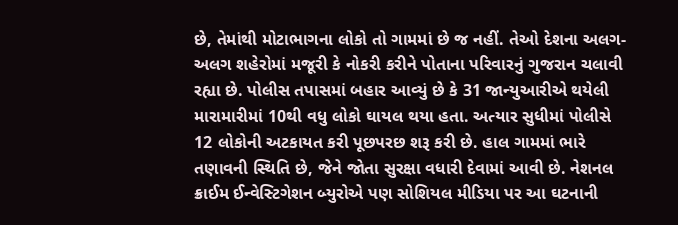છે, તેમાંથી મોટાભાગના લોકો તો ગામમાં છે જ નહીં. તેઓ દેશના અલગ-અલગ શહેરોમાં મજૂરી કે નોકરી કરીને પોતાના પરિવારનું ગુજરાન ચલાવી રહ્યા છે. પોલીસ તપાસમાં બહાર આવ્યું છે કે 31 જાન્યુઆરીએ થયેલી મારામારીમાં 10થી વધુ લોકો ઘાયલ થયા હતા. અત્યાર સુધીમાં પોલીસે 12 લોકોની અટકાયત કરી પૂછપરછ શરૂ કરી છે. હાલ ગામમાં ભારે તણાવની સ્થિતિ છે, જેને જોતા સુરક્ષા વધારી દેવામાં આવી છે. નેશનલ ક્રાઈમ ઈન્વેસ્ટિગેશન બ્યુરોએ પણ સોશિયલ મીડિયા પર આ ઘટનાની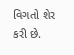વિગતો શેર કરી છે.